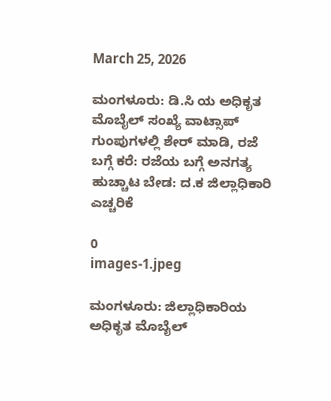March 25, 2026

ಮಂಗಳೂರು: ಡಿ.ಸಿ ಯ ಅಧಿಕೃತ ಮೊಬೈಲ್ ಸಂಖ್ಯೆ ವಾಟ್ಸಾಪ್ ಗುಂಪುಗಳಲ್ಲಿ ಶೇರ್ ಮಾಡಿ, ರಜೆ ಬಗ್ಗೆ ಕರೆ: ರಜೆಯ ಬಗ್ಗೆ ಅನಗತ್ಯ ಹುಚ್ಚಾಟ ಬೇಡ: ದ.ಕ ಜಿಲ್ಲಾಧಿಕಾರಿ ಎಚ್ಚರಿಕೆ

0
images-1.jpeg

ಮಂಗಳೂರು: ಜಿಲ್ಲಾಧಿಕಾರಿಯ ಅಧಿಕೃತ ಮೊಬೈಲ್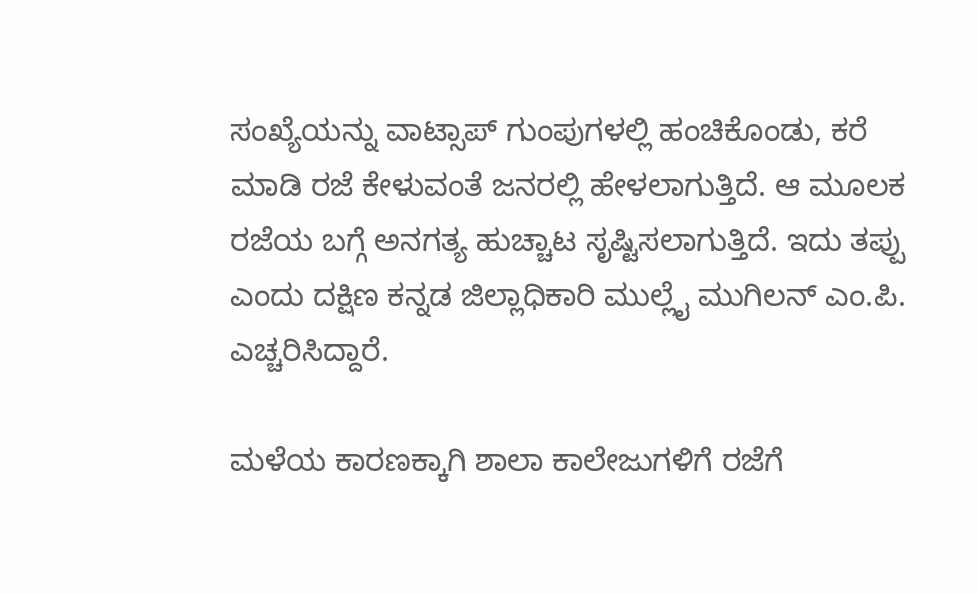ಸಂಖ್ಯೆಯನ್ನು ವಾಟ್ಸಾಪ್ ಗುಂಪುಗಳಲ್ಲಿ ಹಂಚಿಕೊಂಡು, ಕರೆ ಮಾಡಿ ರಜೆ ಕೇಳುವಂತೆ ಜನರಲ್ಲಿ ಹೇಳಲಾಗುತ್ತಿದೆ. ಆ ಮೂಲಕ ರಜೆಯ ಬಗ್ಗೆ ಅನಗತ್ಯ ಹುಚ್ಚಾಟ ಸೃಷ್ಟಿಸಲಾಗುತ್ತಿದೆ. ಇದು ತಪ್ಪು ಎಂದು ದಕ್ಷಿಣ ಕನ್ನಡ ಜಿಲ್ಲಾಧಿಕಾರಿ ಮುಲ್ಲೈ ಮುಗಿಲನ್ ಎಂ.ಪಿ. ಎಚ್ಚರಿಸಿದ್ದಾರೆ.

ಮಳೆಯ ಕಾರಣಕ್ಕಾಗಿ ಶಾಲಾ ಕಾಲೇಜುಗಳಿಗೆ ರಜೆಗೆ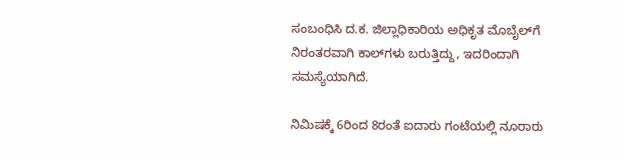ಸಂಬಂಧಿಸಿ ದ.ಕ. ಜಿಲ್ಲಾಧಿಕಾರಿಯ ಅಧಿಕೃತ ಮೊಬೈಲ್‌ಗೆ ನಿರಂತರವಾಗಿ ಕಾಲ್‌ಗಳು ಬರುತ್ತಿದ್ದು, ಇದರಿಂದಾಗಿ ಸಮಸ್ಯೆಯಾಗಿದೆ.

ನಿಮಿಷಕ್ಕೆ 6ರಿಂದ 8ರಂತೆ ಐದಾರು ಗಂಟೆಯಲ್ಲಿ ನೂರಾರು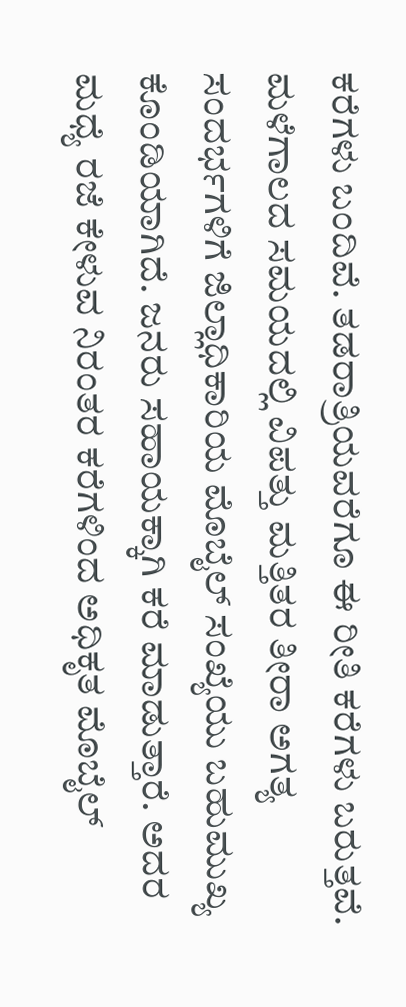ಕರೆಗಳು ಬಂದಿವೆ. ತಡರಾತ್ರಿಯವರೆಗೂ ಈ ರೀತಿ ಕರೆಗಳು ಬರುತ್ತವೆ. ಮಳೆಗಾಲದ ಸಮಯದಲ್ಲಿ ವಿಪತ್ತು ಮತ್ತಿತರ ತೀರಾ ಅಗತ್ಯ ಸಂದರ್ಭಗಳಿಗೆ ಜಿಲ್ಲಾಧಿಕಾರಿಯ ಮೊಬೈಲ್ ಸಂಖ್ಯೆಯು ಬಹುಮುಖ್ಯ ಕೊಂಡಿಯಾಗಿದೆ. ಜನರು ಸಹಾಯಕ್ಕಾಗಿ ಕರೆ ಮಾಡುತ್ತಾರೆ. ಅದರ ಮಧ್ಯೆ ರಜೆ ಕೇಳುವ ನಿರಂತರ ಕರೆಗಳಿಂದ ಅಧಿಕೃತ ಮೊಬೈಲ್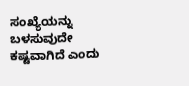ಸಂಖ್ಯೆಯನ್ನು ಬಳಸುವುದೇ ಕಷ್ಟವಾಗಿದೆ ಎಂದು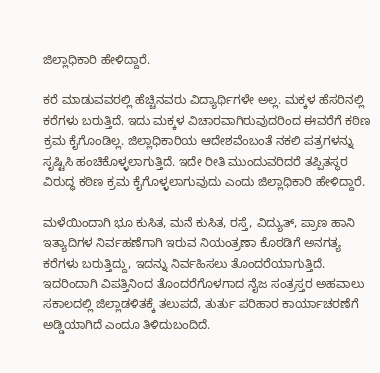ಜಿಲ್ಲಾಧಿಕಾರಿ ಹೇಳಿದ್ದಾರೆ.

ಕರೆ ಮಾಡುವವರಲ್ಲಿ ಹೆಚ್ಚಿನವರು ವಿದ್ಯಾರ್ಥಿಗಳೇ ಅಲ್ಲ. ಮಕ್ಕಳ ಹೆಸರಿನಲ್ಲಿ ಕರೆಗಳು ಬರುತ್ತಿದೆ. ಇದು ಮಕ್ಕಳ ವಿಚಾರವಾಗಿರುವುದರಿಂದ ಈವರೆಗೆ ಕಠಿಣ ಕ್ರಮ ಕೈಗೊಂಡಿಲ್ಲ. ಜಿಲ್ಲಾಧಿಕಾರಿಯ ಆದೇಶವೆಂಬಂತೆ ನಕಲಿ ಪತ್ರಗಳನ್ನು ಸೃಷ್ಟಿಸಿ ಹಂಚಿಕೊಳ್ಳಲಾಗುತ್ತಿದೆ. ಇದೇ ರೀತಿ ಮುಂದುವರಿದರೆ ತಪ್ಪಿತಸ್ಥರ ವಿರುದ್ಧ ಕಠಿಣ ಕ್ರಮ ಕೈಗೊಳ್ಳಲಾಗುವುದು ಎಂದು ಜಿಲ್ಲಾಧಿಕಾರಿ ಹೇಳಿದ್ದಾರೆ.

ಮಳೆಯಿಂದಾಗಿ ಭೂ ಕುಸಿತ, ಮನೆ ಕುಸಿತ, ರಸ್ತೆ, ವಿದ್ಯುತ್, ಪ್ರಾಣ ಹಾನಿ ಇತ್ಯಾದಿಗಳ ನಿರ್ವಹಣೆಗಾಗಿ ಇರುವ ನಿಯಂತ್ರಣಾ ಕೊಠಡಿಗೆ ಅನಗತ್ಯ ಕರೆಗಳು ಬರುತ್ತಿದ್ದು, ಇದನ್ನು ನಿರ್ವಹಿಸಲು ತೊಂದರೆಯಾಗುತ್ತಿದೆ. ಇದರಿಂದಾಗಿ ವಿಪತ್ತಿನಿಂದ ತೊಂದರೆಗೊಳಗಾದ ನೈಜ ಸಂತ್ರಸ್ತರ ಅಹವಾಲು ಸಕಾಲದಲ್ಲಿ ಜಿಲ್ಲಾಡಳಿತಕ್ಕೆ ತಲುಪದೆ, ತುರ್ತು ಪರಿಹಾರ ಕಾರ್ಯಾಚರಣೆಗೆ ಅಡ್ಡಿಯಾಗಿದೆ ಎಂದೂ ತಿಳಿದುಬಂದಿದೆ.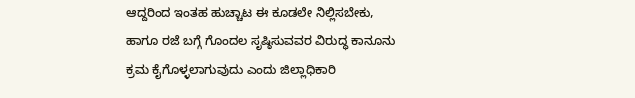ಆದ್ದರಿಂದ ಇಂತಹ ಹುಚ್ಚಾಟ ಈ ಕೂಡಲೇ ನಿಲ್ಲಿಸಬೇಕು, ಹಾಗೂ ರಜೆ ಬಗ್ಗೆ ಗೊಂದಲ ಸೃಷ್ಠಿಸುವವರ ವಿರುದ್ಧ ಕಾನೂನು ಕ್ರಮ ಕೈಗೊಳ್ಳಲಾಗುವುದು ಎಂದು ಜಿಲ್ಲಾಧಿಕಾರಿ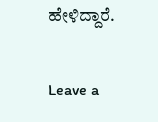ಹೇಳಿದ್ದಾರೆ.

Leave a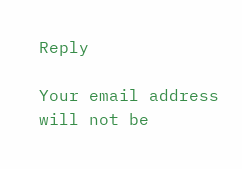Reply

Your email address will not be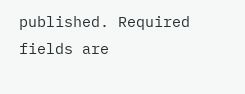published. Required fields are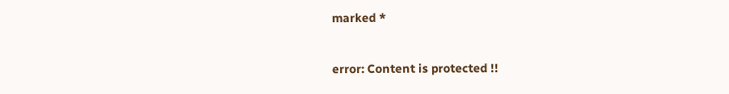marked *

error: Content is protected !!